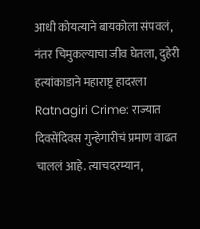आधी कोयत्याने बायकोला संपवलं, नंतर चिमुकल्याचा जीव घेतला, दुहेरी हत्यांकाडाने महाराष्ट्र हादरला
Ratnagiri Crime: राज्यात दिवसेंदिवस गुन्हेगारीचं प्रमाण वाढत चाललं आहे. त्याचदरम्यान,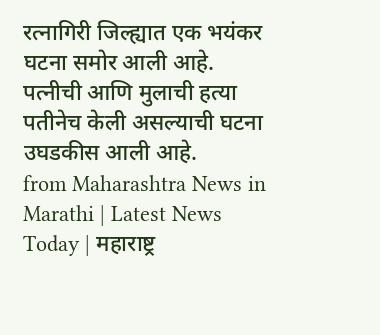रत्नागिरी जिल्ह्यात एक भयंकर घटना समोर आली आहे. पत्नीची आणि मुलाची हत्या पतीनेच केली असल्याची घटना उघडकीस आली आहे.
from Maharashtra News in Marathi | Latest News Today | महाराष्ट्र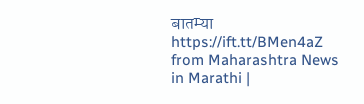बातम्या https://ift.tt/BMen4aZ
from Maharashtra News in Marathi |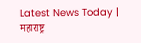Latest News Today | महाराष्ट्र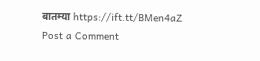बातम्या https://ift.tt/BMen4aZ
Post a Comment